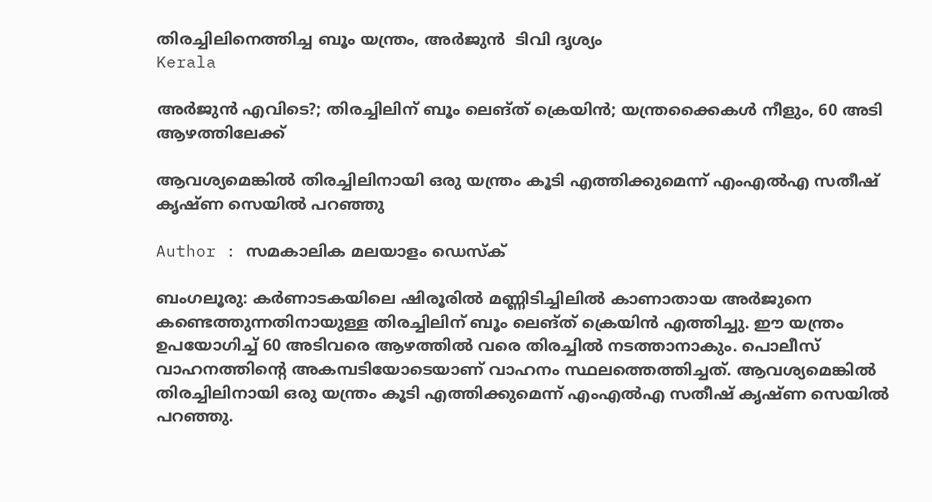തിരച്ചിലിനെത്തിച്ച ബൂം യന്ത്രം, അർജുൻ  ടിവി ദൃശ്യം
Kerala

അര്‍ജുന്‍ എവിടെ?; തിരച്ചിലിന് ബൂം ലെങ്ത് ക്രെയിന്‍; യന്ത്രക്കൈകള്‍ നീളും, 60 അടി ആഴത്തിലേക്ക്

ആവശ്യമെങ്കില്‍ തിരച്ചിലിനായി ഒരു യന്ത്രം കൂടി എത്തിക്കുമെന്ന് എംഎല്‍എ സതീഷ് കൃഷ്ണ സെയില്‍ പറഞ്ഞു

Author : സമകാലിക മലയാളം ഡെസ്ക്

ബംഗലൂരു: കര്‍ണാടകയിലെ ഷിരൂരില്‍ മണ്ണിടിച്ചിലില്‍ കാണാതായ അര്‍ജുനെ കണ്ടെത്തുന്നതിനായുള്ള തിരച്ചിലിന് ബൂം ലെങ്ത് ക്രെയിന്‍ എത്തിച്ചു. ഈ യന്ത്രം ഉപയോഗിച്ച് 60 അടിവരെ ആഴത്തില്‍ വരെ തിരച്ചില്‍ നടത്താനാകും. പൊലീസ് വാഹനത്തിന്റെ അകമ്പടിയോടെയാണ് വാഹനം സ്ഥലത്തെത്തിച്ചത്. ആവശ്യമെങ്കില്‍ തിരച്ചിലിനായി ഒരു യന്ത്രം കൂടി എത്തിക്കുമെന്ന് എംഎല്‍എ സതീഷ് കൃഷ്ണ സെയില്‍ പറഞ്ഞു.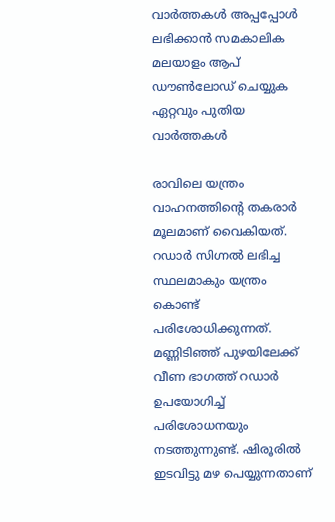വാര്‍ത്തകള്‍ അപ്പപ്പോള്‍ ലഭിക്കാന്‍ സമകാലിക മലയാളം ആപ് ഡൗണ്‍ലോഡ് ചെയ്യുക ഏറ്റവും പുതിയ വാര്‍ത്തകള്‍

രാവിലെ യന്ത്രം വാഹനത്തിന്റെ തകരാര്‍ മൂലമാണ് വൈകിയത്. റഡാര്‍ സിഗ്നല്‍ ലഭിച്ച സ്ഥലമാകും യന്ത്രം കൊണ്ട് പരിശോധിക്കുന്നത്. മണ്ണിടിഞ്ഞ് പുഴയിലേക്ക് വീണ ഭാഗത്ത് റഡാര്‍ ഉപയോഗിച്ച് പരിശോധനയും നടത്തുന്നുണ്ട്. ഷിരൂരില്‍ ഇടവിട്ടു മഴ പെയ്യുന്നതാണ്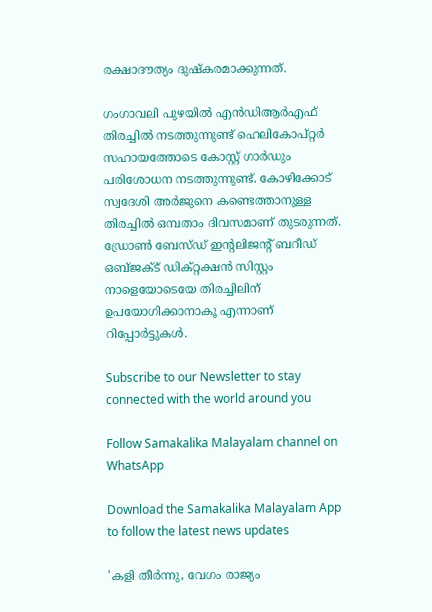രക്ഷാദൗത്യം ദുഷ്‌കരമാക്കുന്നത്.

ഗംഗാവലി പുഴയില്‍ എന്‍ഡിആര്‍എഫ് തിരച്ചില്‍ നടത്തുന്നുണ്ട് ഹെലികോപ്റ്റര്‍ സഹായത്തോടെ കോസ്റ്റ് ഗാര്‍ഡും പരിശോധന നടത്തുന്നുണ്ട്. കോഴിക്കോട് സ്വദേശി അര്‍ജുനെ കണ്ടെത്താനുള്ള തിരച്ചില്‍ ഒമ്പതാം ദിവസമാണ് തുടരുന്നത്. ഡ്രോണ്‍ ബേസ്ഡ് ഇന്റലിജന്റ് ബറീഡ് ഒബ്ജക്ട് ഡിക്റ്റക്ഷന്‍ സിസ്റ്റം നാളെയോടെയേ തിരച്ചിലിന് ഉപയോഗിക്കാനാകൂ എന്നാണ് റിപ്പോര്‍ട്ടുകള്‍.

Subscribe to our Newsletter to stay connected with the world around you

Follow Samakalika Malayalam channel on WhatsApp

Download the Samakalika Malayalam App to follow the latest news updates

'കളി തീർന്നു, വേഗം രാജ്യം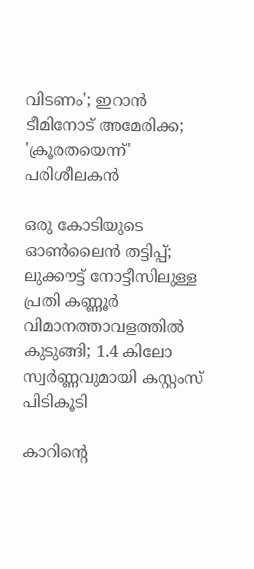വിടണം'; ഇറാൻ ടീമിനോട് അമേരിക്ക; 'ക്രൂരതയെന്ന്' പരിശീലകൻ

ഒരു കോടിയുടെ ഓൺലൈൻ തട്ടിപ്പ്; ലുക്കൗട്ട് നോട്ടീസിലുള്ള പ്രതി കണ്ണൂർ വിമാനത്താവളത്തിൽ കുടുങ്ങി; 1.4 കിലോ സ്വർണ്ണവുമായി കസ്റ്റംസ് പിടികൂടി

കാറിന്റെ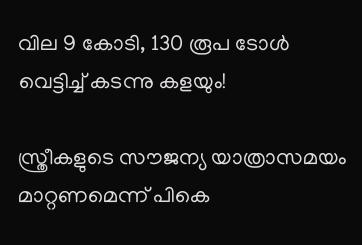വില 9 കോടി, 130 രൂപ ടോള്‍ വെട്ടിച്ച് കടന്നു കളയും!

സ്ത്രീകളുടെ സൗജന്യ യാത്രാസമയം മാറ്റണമെന്ന് പികെ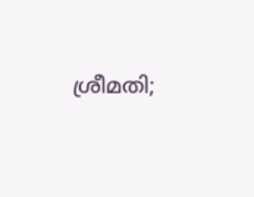ശ്രീമതി;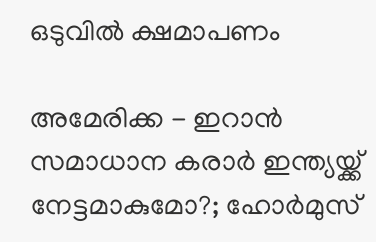ഒടുവില്‍ ക്ഷമാപണം

അമേരിക്ക - ഇറാന്‍ സമാധാന കരാര്‍ ഇന്ത്യയ്ക്ക് നേട്ടമാകുമോ?; ഹോര്‍മുസ്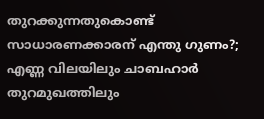തുറക്കുന്നതുകൊണ്ട് സാധാരണക്കാരന് എന്തു ഗുണം?; എണ്ണ വിലയിലും ചാബഹാര്‍ തുറമുഖത്തിലും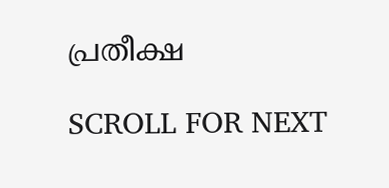പ്രതീക്ഷ

SCROLL FOR NEXT